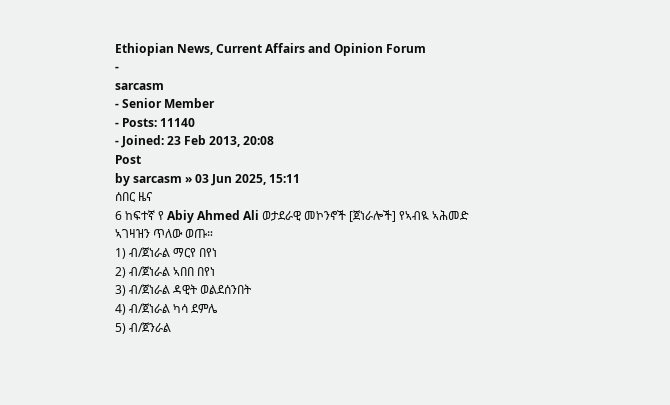Ethiopian News, Current Affairs and Opinion Forum
-
sarcasm
- Senior Member
- Posts: 11140
- Joined: 23 Feb 2013, 20:08
Post
by sarcasm » 03 Jun 2025, 15:11
ሰበር ዜና
6 ከፍተኛ የ Abiy Ahmed Ali ወታደራዊ መኮንኖች [ጀነራሎች] የኣብዪ ኣሕመድ ኣገዛዝን ጥለው ወጡ።
1) ብ/ጀነራል ማርየ በየነ
2) ብ/ጀነራል ኣበበ በየነ
3) ብ/ጀነራል ዳዊት ወልደሰንበት
4) ብ/ጀነራል ካሳ ደምሌ
5) ብ/ጀንራል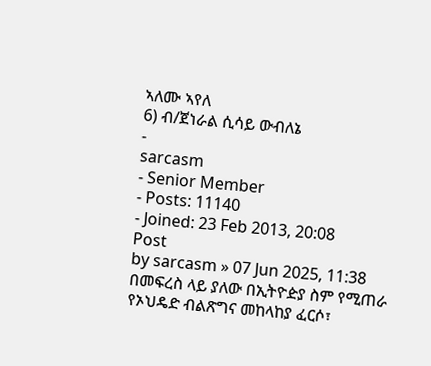ኣለሙ ኣየለ
6) ብ/ጀነራል ሲሳይ ውብለኔ
-
sarcasm
- Senior Member
- Posts: 11140
- Joined: 23 Feb 2013, 20:08
Post
by sarcasm » 07 Jun 2025, 11:38
በመፍረስ ላይ ያለው በኢትዮዽያ ስም የሚጠራ
የኦህዴድ ብልጽግና መከላከያ ፈርሶ፣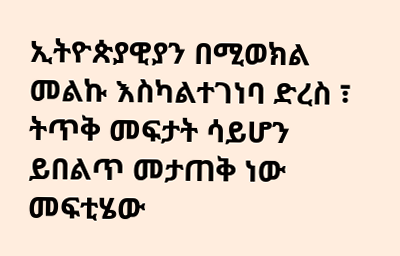ኢትዮጵያዊያን በሚወክል መልኩ እስካልተገነባ ድረስ ፣ ትጥቅ መፍታት ሳይሆን ይበልጥ መታጠቅ ነው መፍቲሄው